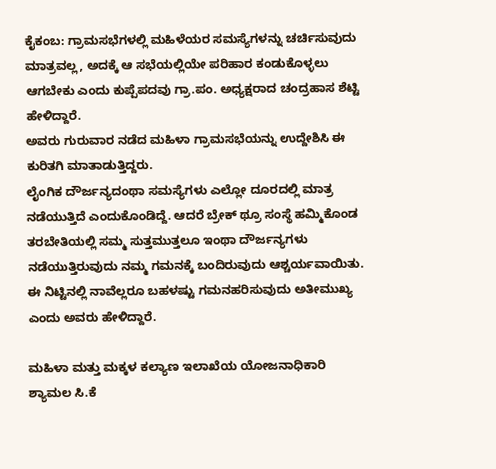ಕೈಕಂಬ: ಗ್ರಾಮಸಭೆಗಳಲ್ಲಿ ಮಹಿಳೆಯರ ಸಮಸ್ಯೆಗಳನ್ನು ಚರ್ಚಿಸುವುದು ಮಾತ್ರವಲ್ಲ, ಅದಕ್ಕೆ ಆ ಸಭೆಯಲ್ಲಿಯೇ ಪರಿಹಾರ ಕಂಡುಕೊಳ್ಳಲು ಆಗಬೇಕು ಎಂದು ಕುಪ್ಪೆಪದವು ಗ್ರಾ.ಪಂ. ಅಧ್ಯಕ್ಷರಾದ ಚಂದ್ರಹಾಸ ಶೆಟ್ಟಿ ಹೇಳಿದ್ದಾರೆ.
ಅವರು ಗುರುವಾರ ನಡೆದ ಮಹಿಳಾ ಗ್ರಾಮಸಭೆಯನ್ನು ಉದ್ದೇಶಿಸಿ ಈ ಕುರಿತಗಿ ಮಾತಾಡುತ್ತಿದ್ದರು.
ಲೈಂಗಿಕ ದೌರ್ಜನ್ಯದಂಥಾ ಸಮಸ್ಯೆಗಳು ಎಲ್ಲೋ ದೂರದಲ್ಲಿ ಮಾತ್ರ ನಡೆಯುತ್ತಿದೆ ಎಂದುಕೊಂಡಿದ್ದೆ. ಆದರೆ ಬ್ರೇಕ್ ಥ್ರೂ ಸಂಸ್ಥೆ ಹಮ್ಮಿಕೊಂಡ ತರಬೇತಿಯಲ್ಲಿ ಸಮ್ಮ ಸುತ್ತಮುತ್ತಲೂ ಇಂಥಾ ದೌರ್ಜನ್ಯಗಳು ನಡೆಯುತ್ತಿರುವುದು ನಮ್ಮ ಗಮನಕ್ಕೆ ಬಂದಿರುವುದು ಆಶ್ಚರ್ಯವಾಯಿತು. ಈ ನಿಟ್ಟಿನಲ್ಲಿ ನಾವೆಲ್ಲರೂ ಬಹಳಷ್ಟು ಗಮನಹರಿಸುವುದು ಅತೀಮುಖ್ಯ ಎಂದು ಅವರು ಹೇಳಿದ್ದಾರೆ.

ಮಹಿಳಾ ಮತ್ತು ಮಕ್ಕಳ ಕಲ್ಯಾಣ ಇಲಾಖೆಯ ಯೋಜನಾಧಿಕಾರಿ ಶ್ಯಾಮಲ ಸಿ.ಕೆ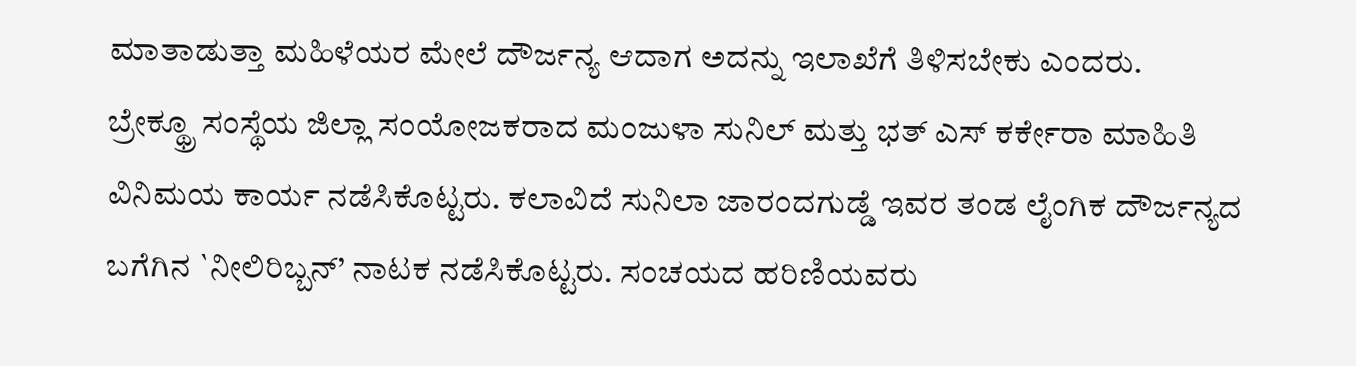ಮಾತಾಡುತ್ತಾ ಮಹಿಳೆಯರ ಮೇಲೆ ದೌರ್ಜನ್ಯ ಆದಾಗ ಅದನ್ನು ಇಲಾಖೆಗೆ ತಿಳಿಸಬೇಕು ಎಂದರು.
ಬ್ರೇಕ್ಥ್ರೂ ಸಂಸ್ಥೆಯ ಜಿಲ್ಲಾ ಸಂಯೋಜಕರಾದ ಮಂಜುಳಾ ಸುನಿಲ್ ಮತ್ತು ಭತ್ ಎಸ್ ಕರ್ಕೇರಾ ಮಾಹಿತಿ ವಿನಿಮಯ ಕಾರ್ಯ ನಡೆಸಿಕೊಟ್ಟರು. ಕಲಾವಿದೆ ಸುನಿಲಾ ಜಾರಂದಗುಡ್ಡೆ ಇವರ ತಂಡ ಲೈಂಗಿಕ ದೌರ್ಜನ್ಯದ ಬಗೆಗಿನ `ನೀಲಿರಿಬ್ಬನ್’ ನಾಟಕ ನಡೆಸಿಕೊಟ್ಟರು. ಸಂಚಯದ ಹರಿಣಿಯವರು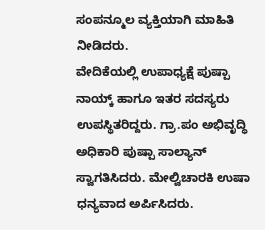ಸಂಪನ್ಮೂಲ ವ್ಯಕ್ತಿಯಾಗಿ ಮಾಹಿತಿ ನೀಡಿದರು.
ವೇದಿಕೆಯಲ್ಲಿ ಉಪಾಧ್ಯಕ್ಷೆ ಪುಷ್ಪಾ ನಾಯ್ಕ್ ಹಾಗೂ ಇತರ ಸದಸ್ಯರು ಉಪಸ್ಥಿತರಿದ್ದರು. ಗ್ರಾ.ಪಂ ಅಭಿವೃದ್ಧಿ ಅಧಿಕಾರಿ ಪುಷ್ಪಾ ಸಾಲ್ಯಾನ್ ಸ್ವಾಗತಿಸಿದರು. ಮೇಲ್ವಿಚಾರಕಿ ಉಷಾ ಧನ್ಯವಾದ ಅರ್ಪಿಸಿದರು.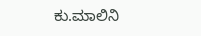ಕು.ಮಾಲಿನಿ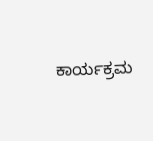ಕಾರ್ಯಕ್ರಮ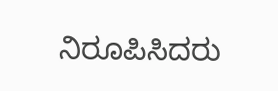ನಿರೂಪಿಸಿದರು